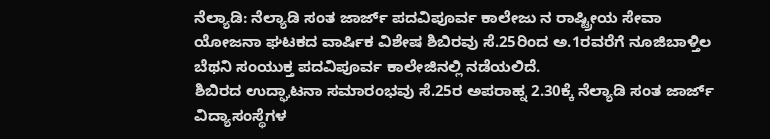ನೆಲ್ಯಾಡಿ: ನೆಲ್ಯಾಡಿ ಸಂತ ಜಾರ್ಜ್ ಪದವಿಪೂರ್ವ ಕಾಲೇಜು ನ ರಾಷ್ಟ್ರೀಯ ಸೇವಾ ಯೋಜನಾ ಘಟಕದ ವಾರ್ಷಿಕ ವಿಶೇಷ ಶಿಬಿರವು ಸೆ.25ರಿಂದ ಅ.1ರವರೆಗೆ ನೂಜಿಬಾಳ್ತಿಲ ಬೆಥನಿ ಸಂಯುಕ್ತ ಪದವಿಪೂರ್ವ ಕಾಲೇಜಿನಲ್ಲಿ ನಡೆಯಲಿದೆ.
ಶಿಬಿರದ ಉದ್ಘಾಟನಾ ಸಮಾರಂಭವು ಸೆ.25ರ ಅಪರಾಹ್ನ 2.30ಕ್ಕೆ ನೆಲ್ಯಾಡಿ ಸಂತ ಜಾರ್ಜ್ ವಿದ್ಯಾಸಂಸ್ಥೆಗಳ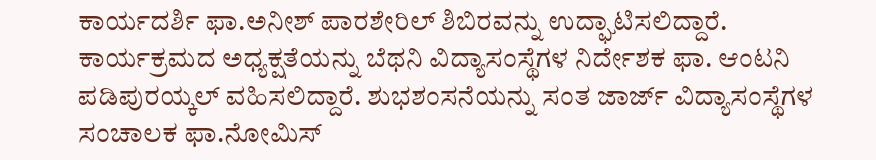ಕಾರ್ಯದರ್ಶಿ ಫಾ.ಅನೀಶ್ ಪಾರಶೇರಿಲ್ ಶಿಬಿರವನ್ನು ಉದ್ಘಾಟಿಸಲಿದ್ದಾರೆ. ಕಾರ್ಯಕ್ರಮದ ಅಧ್ಯಕ್ಷತೆಯನ್ನು ಬೆಥನಿ ವಿದ್ಯಾಸಂಸ್ಥೆಗಳ ನಿರ್ದೇಶಕ ಫಾ. ಆಂಟನಿ ಪಡಿಪುರಯ್ಕಲ್ ವಹಿಸಲಿದ್ದಾರೆ. ಶುಭಶಂಸನೆಯನ್ನು ಸಂತ ಜಾರ್ಜ್ ವಿದ್ಯಾಸಂಸ್ಥೆಗಳ ಸಂಚಾಲಕ ಫಾ.ನೋಮಿಸ್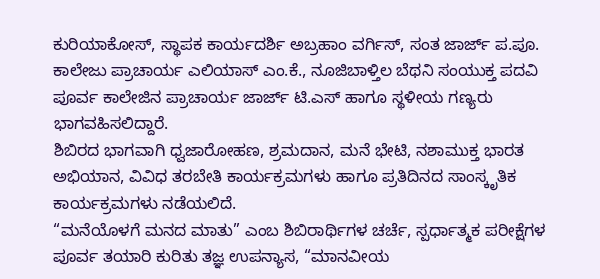ಕುರಿಯಾಕೋಸ್, ಸ್ಥಾಪಕ ಕಾರ್ಯದರ್ಶಿ ಅಬ್ರಹಾಂ ವರ್ಗಿಸ್, ಸಂತ ಜಾರ್ಜ್ ಪ.ಪೂ. ಕಾಲೇಜು ಪ್ರಾಚಾರ್ಯ ಎಲಿಯಾಸ್ ಎಂ.ಕೆ., ನೂಜಿಬಾಳ್ತಿಲ ಬೆಥನಿ ಸಂಯುಕ್ತ ಪದವಿ ಪೂರ್ವ ಕಾಲೇಜಿನ ಪ್ರಾಚಾರ್ಯ ಜಾರ್ಜ್ ಟಿ.ಎಸ್ ಹಾಗೂ ಸ್ಥಳೀಯ ಗಣ್ಯರು ಭಾಗವಹಿಸಲಿದ್ದಾರೆ.
ಶಿಬಿರದ ಭಾಗವಾಗಿ ಧ್ವಜಾರೋಹಣ, ಶ್ರಮದಾನ, ಮನೆ ಭೇಟಿ, ನಶಾಮುಕ್ತ ಭಾರತ ಅಭಿಯಾನ, ವಿವಿಧ ತರಬೇತಿ ಕಾರ್ಯಕ್ರಮಗಳು ಹಾಗೂ ಪ್ರತಿದಿನದ ಸಾಂಸ್ಕೃತಿಕ ಕಾರ್ಯಕ್ರಮಗಳು ನಡೆಯಲಿದೆ.
“ಮನೆಯೊಳಗೆ ಮನದ ಮಾತು” ಎಂಬ ಶಿಬಿರಾರ್ಥಿಗಳ ಚರ್ಚೆ, ಸ್ಪರ್ಧಾತ್ಮಕ ಪರೀಕ್ಷೆಗಳ ಪೂರ್ವ ತಯಾರಿ ಕುರಿತು ತಜ್ಞ ಉಪನ್ಯಾಸ, “ಮಾನವೀಯ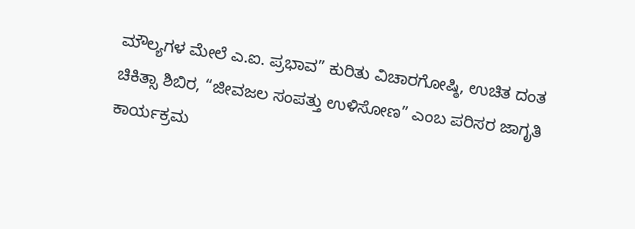ಮೌಲ್ಯಗಳ ಮೇಲೆ ಎ.ಐ. ಪ್ರಭಾವ” ಕುರಿತು ವಿಚಾರಗೋಷ್ಠಿ, ಉಚಿತ ದಂತ ಚಿಕಿತ್ಸಾ ಶಿಬಿರ, “ಜೀವಜಲ ಸಂಪತ್ತು ಉಳಿಸೋಣ” ಎಂಬ ಪರಿಸರ ಜಾಗೃತಿ ಕಾರ್ಯಕ್ರಮ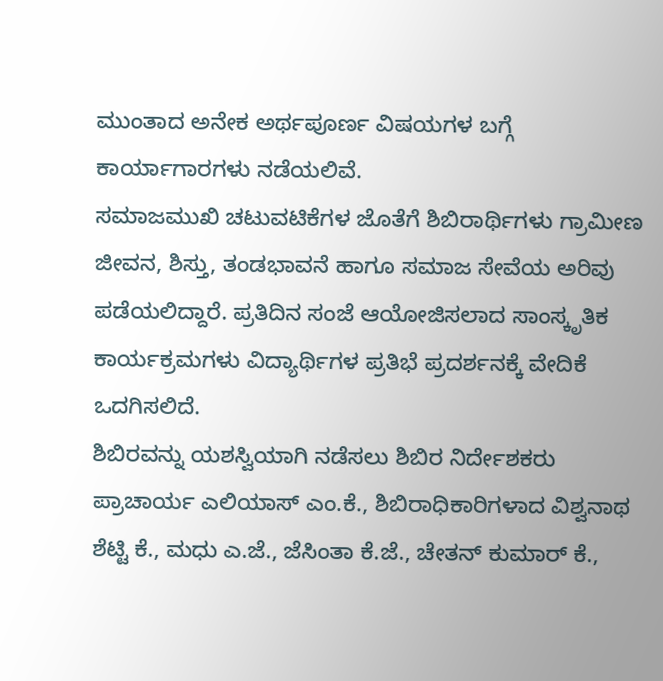ಮುಂತಾದ ಅನೇಕ ಅರ್ಥಪೂರ್ಣ ವಿಷಯಗಳ ಬಗ್ಗೆ ಕಾರ್ಯಾಗಾರಗಳು ನಡೆಯಲಿವೆ.
ಸಮಾಜಮುಖಿ ಚಟುವಟಿಕೆಗಳ ಜೊತೆಗೆ ಶಿಬಿರಾರ್ಥಿಗಳು ಗ್ರಾಮೀಣ ಜೀವನ, ಶಿಸ್ತು, ತಂಡಭಾವನೆ ಹಾಗೂ ಸಮಾಜ ಸೇವೆಯ ಅರಿವು ಪಡೆಯಲಿದ್ದಾರೆ. ಪ್ರತಿದಿನ ಸಂಜೆ ಆಯೋಜಿಸಲಾದ ಸಾಂಸ್ಕೃತಿಕ ಕಾರ್ಯಕ್ರಮಗಳು ವಿದ್ಯಾರ್ಥಿಗಳ ಪ್ರತಿಭೆ ಪ್ರದರ್ಶನಕ್ಕೆ ವೇದಿಕೆ ಒದಗಿಸಲಿದೆ.
ಶಿಬಿರವನ್ನು ಯಶಸ್ವಿಯಾಗಿ ನಡೆಸಲು ಶಿಬಿರ ನಿರ್ದೇಶಕರು ಪ್ರಾಚಾರ್ಯ ಎಲಿಯಾಸ್ ಎಂ.ಕೆ., ಶಿಬಿರಾಧಿಕಾರಿಗಳಾದ ವಿಶ್ವನಾಥ ಶೆಟ್ಟಿ ಕೆ., ಮಧು ಎ.ಜೆ., ಜೆಸಿಂತಾ ಕೆ.ಜೆ., ಚೇತನ್ ಕುಮಾರ್ ಕೆ.,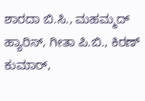ಶಾರದಾ ಬಿ.ಸಿ., ಮಹಮ್ಮದ್ ಹ್ಯಾರಿಸ್, ಗೀತಾ ಪಿ.ಬಿ., ಕಿರಣ್ ಕುಮಾರ್,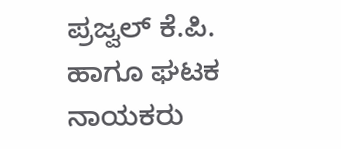ಪ್ರಜ್ವಲ್ ಕೆ.ಪಿ. ಹಾಗೂ ಘಟಕ ನಾಯಕರು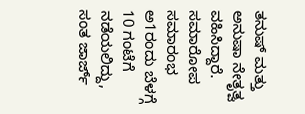ತನುಷ್ ಮತ್ತು ಅನುಷಾ ನೇತೃತ್ವ ವಹಿಸಿದ್ದಾರೆ.
ಸಮಾರೋಪ ಸಮಾರಂಭ ಅ1ರಂದು ಬೆಳಗ್ಗೆ 10 ಗಂಟೆಗೆ ನಡೆಯಲಿದ್ದು, ಸಂತ ಜಾರ್ಜ್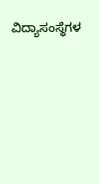ವಿದ್ಯಾಸಂಸ್ಥೆಗಳ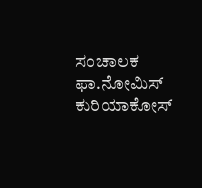ಸಂಚಾಲಕ ಫಾ.ನೋಮಿಸ್ ಕುರಿಯಾಕೋಸ್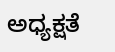ಅಧ್ಯಕ್ಷತೆ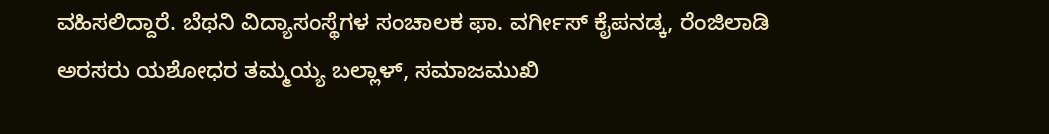ವಹಿಸಲಿದ್ದಾರೆ. ಬೆಥನಿ ವಿದ್ಯಾಸಂಸ್ಥೆಗಳ ಸಂಚಾಲಕ ಫಾ. ವರ್ಗೀಸ್ ಕೈಪನಡ್ಕ, ರೆಂಜಿಲಾಡಿ ಅರಸರು ಯಶೋಧರ ತಮ್ಮಯ್ಯ ಬಲ್ಲಾಳ್, ಸಮಾಜಮುಖಿ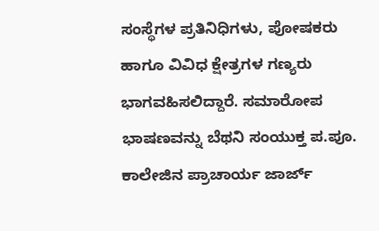ಸಂಸ್ಥೆಗಳ ಪ್ರತಿನಿಧಿಗಳು, ಪೋಷಕರು ಹಾಗೂ ವಿವಿಧ ಕ್ಷೇತ್ರಗಳ ಗಣ್ಯರು ಭಾಗವಹಿಸಲಿದ್ದಾರೆ. ಸಮಾರೋಪ ಭಾಷಣವನ್ನು ಬೆಥನಿ ಸಂಯುಕ್ತ ಪ.ಪೂ. ಕಾಲೇಜಿನ ಪ್ರಾಚಾರ್ಯ ಜಾರ್ಜ್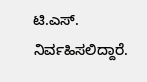ಟಿ.ಎಸ್. ನಿರ್ವಹಿಸಲಿದ್ದಾರೆ.